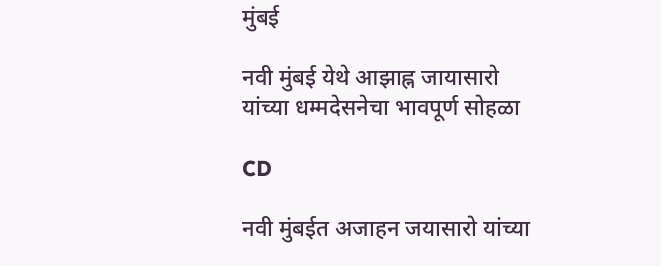मुंबई

नवी मुंबई येथे आझाह्न जायासारो यांच्या धम्मदेसनेचा भावपूर्ण सोहळा

CD

नवी मुंबईत अजाहन जयासारो यांच्या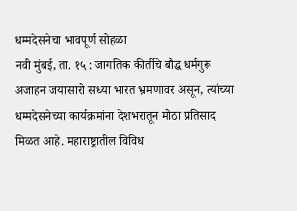धम्मदेसनेचा भावपूर्ण सोहळा
नवी मुंबई, ता. १५ : जागतिक कीर्तीचे बौद्ध धर्मगुरू अजाहन जयासारो सध्या भारत भ्रमणावर असून, त्यांच्या धम्मदेसनेच्या कार्यक्रमांना देशभरातून मोठा प्रतिसाद मिळत आहे. महाराष्ट्रातील विविध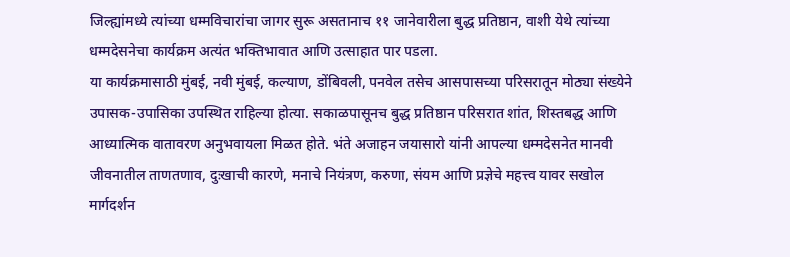जिल्ह्यांमध्ये त्यांच्या धम्मविचारांचा जागर सुरू असतानाच ११ जानेवारीला बुद्ध प्रतिष्ठान, वाशी येथे त्यांच्या धम्मदेसनेचा कार्यक्रम अत्यंत भक्तिभावात आणि उत्साहात पार पडला.
या कार्यक्रमासाठी मुंबई, नवी मुंबई, कल्याण, डोंबिवली, पनवेल तसेच आसपासच्या परिसरातून मोठ्या संख्येने उपासक-उपासिका उपस्थित राहिल्या होत्या. सकाळपासूनच बुद्ध प्रतिष्ठान परिसरात शांत, शिस्तबद्ध आणि आध्यात्मिक वातावरण अनुभवायला मिळत होते. भंते अजाहन जयासारो यांनी आपल्या धम्मदेसनेत मानवी जीवनातील ताणतणाव, दुःखाची कारणे, मनाचे नियंत्रण, करुणा, संयम आणि प्रज्ञेचे महत्त्व यावर सखोल मार्गदर्शन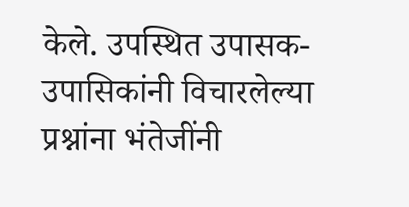केले. उपस्थित उपासक-उपासिकांनी विचारलेल्या प्रश्नांना भंतेजींनी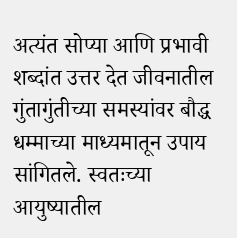अत्यंत सोप्या आणि प्रभावी शब्दांत उत्तर देत जीवनातील गुंतागुंतीच्या समस्यांवर बौद्ध धम्माच्या माध्यमातून उपाय सांगितले. स्वतःच्या आयुष्यातील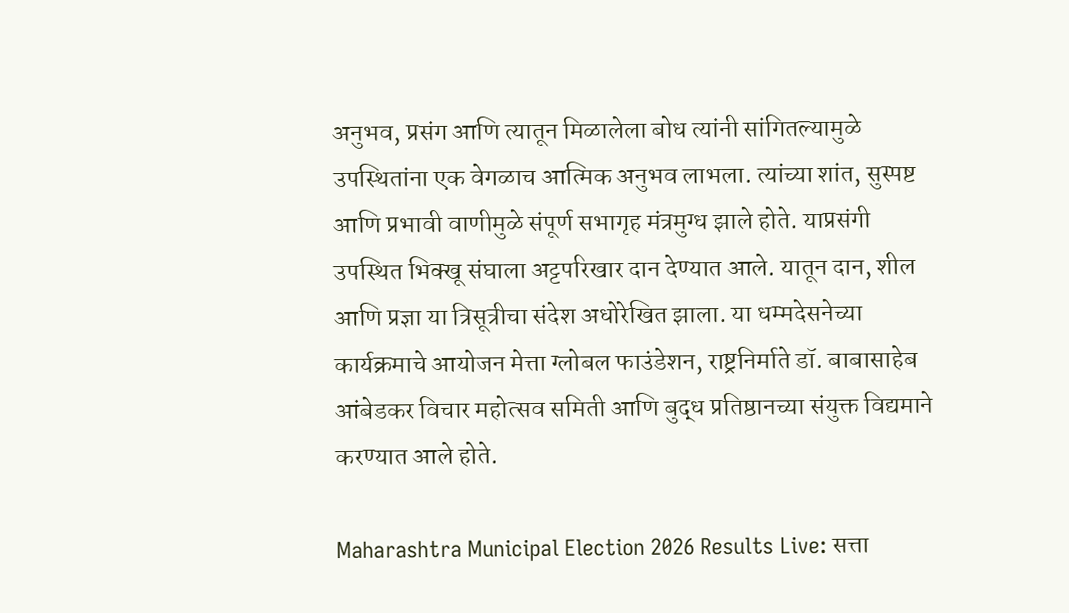अनुभव, प्रसंग आणि त्यातून मिळालेला बोध त्यांनी सांगितल्यामुळे उपस्थितांना एक वेगळाच आत्मिक अनुभव लाभला. त्यांच्या शांत, सुस्पष्ट आणि प्रभावी वाणीमुळे संपूर्ण सभागृह मंत्रमुग्ध झाले होते. याप्रसंगी उपस्थित भिक्खू संघाला अट्टपरिखार दान देण्यात आले. यातून दान, शील आणि प्रज्ञा या त्रिसूत्रीचा संदेश अधोरेखित झाला. या धम्मदेसनेच्या कार्यक्रमाचे आयोजन मेत्ता ग्लोबल फाउंडेशन, राष्ट्रनिर्माते डॉ. बाबासाहेब आंबेडकर विचार महोत्सव समिती आणि बुद्ध प्रतिष्ठानच्या संयुक्त विद्यमाने करण्यात आले होते.

Maharashtra Municipal Election 2026 Results Live: सत्ता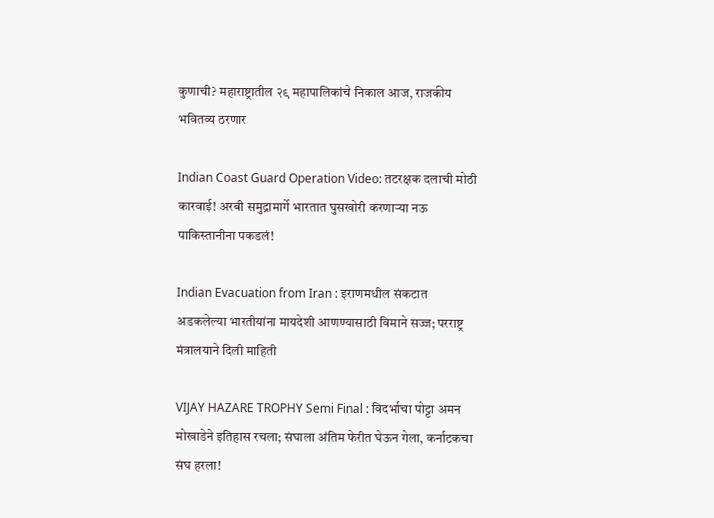कुणाची? महाराष्ट्रातील २९ महापालिकांचे निकाल आज, राजकीय भवितव्य ठरणार

Indian Coast Guard Operation Video: तटरक्षक दलाची मोठी कारवाई! अरबी समुद्रामार्गे भारतात घुसखोरी करणाऱ्या नऊ पाकिस्तानीना पकडलं!

Indian Evacuation from Iran : इराणमधील संकटात अडकलेल्या भारतीयांना मायदेशी आणण्यासाठी विमाने सज्ज; परराष्ट्र मंत्रालयाने दिली माहिती

VIJAY HAZARE TROPHY Semi Final : विदर्भाचा पोट्टा अमन मोखाडेने इतिहास रचला; संघाला अंतिम फेरीत घेऊन गेला, कर्नाटकचा संघ हरला!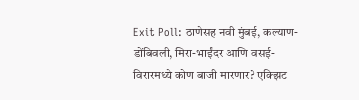Exit Poll: ठाणेसह नवी मुंबई, कल्याण-डोंबिवली, मिरा-भाईंदर आणि वसई-विरारमध्ये कोण बाजी मारणार? एक्झिट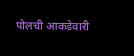पोलची आकडेवारी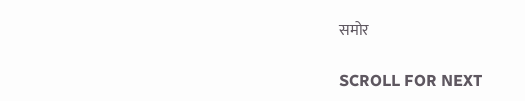समोर

SCROLL FOR NEXT